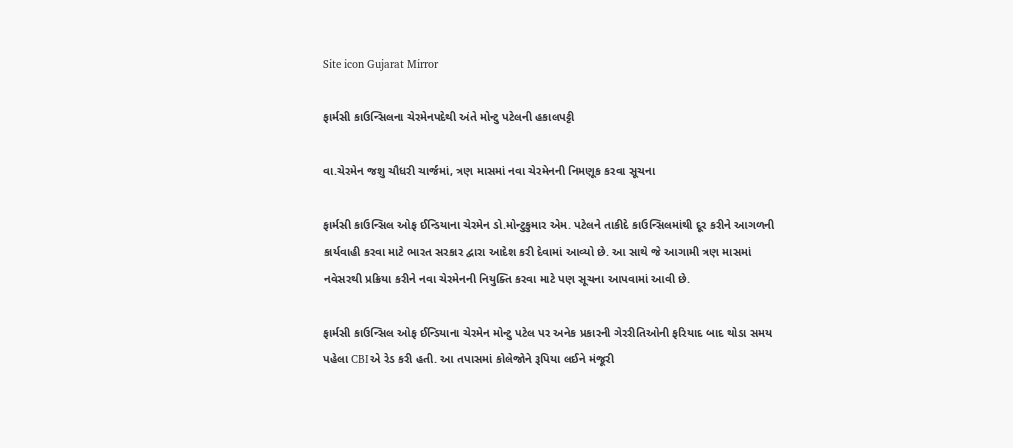Site icon Gujarat Mirror

ફાર્મસી કાઉન્સિલના ચેરમેનપદેથી અંતે મોન્ટુ પટેલની હકાલપટ્ટી

વા.ચેરમેન જશુ ચૌધરી ચાર્જમાં, ત્રણ માસમાં નવા ચેરમેનની નિમણૂક કરવા સૂચના

ફાર્મસી કાઉન્સિલ ઓફ ઈન્ડિયાના ચેરમેન ડો.મોન્ટુકુમાર એમ. પટેલને તાકીદે કાઉન્સિલમાંથી દૂર કરીને આગળની કાર્યવાહી કરવા માટે ભારત સરકાર દ્વારા આદેશ કરી દેવામાં આવ્યો છે. આ સાથે જે આગામી ત્રણ માસમાં નવેસરથી પ્રક્રિયા કરીને નવા ચેરમેનની નિયુક્તિ કરવા માટે પણ સૂચના આપવામાં આવી છે.

ફાર્મસી કાઉન્સિલ ઓફ ઈન્ડિયાના ચેરમેન મોન્ટુ પટેલ પર અનેક પ્રકારની ગેરરીતિઓની ફરિયાદ બાદ થોડા સમય પહેલા CBIએ રેડ કરી હતી. આ તપાસમાં કોલેજોને રૂપિયા લઈને મંજૂરી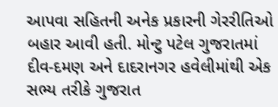આપવા સહિતની અનેક પ્રકારની ગેરરીતિઓ બહાર આવી હતી. મોન્ટુ પટેલ ગુજરાતમાં દીવ-દમણ અને દાદરાનગર હવેલીમાંથી એક સભ્ય તરીકે ગુજરાત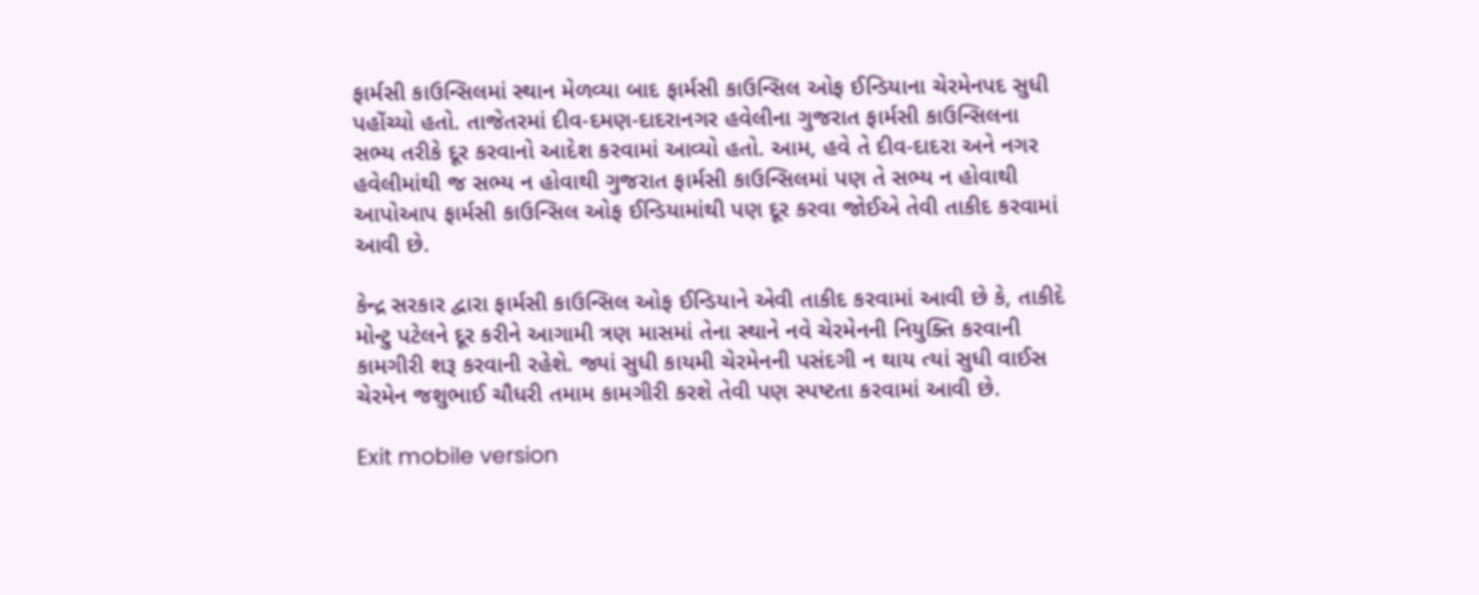ફાર્મસી કાઉન્સિલમાં સ્થાન મેળવ્યા બાદ ફાર્મસી કાઉન્સિલ ઓફ ઈન્ડિયાના ચેરમેનપદ સુધી પહોંચ્યો હતો. તાજેતરમાં દીવ-દમણ-દાદરાનગર હવેલીના ગુજરાત ફાર્મસી કાઉન્સિલના સભ્ય તરીકે દૂર કરવાનો આદેશ કરવામાં આવ્યો હતો. આમ, હવે તે દીવ-દાદરા અને નગર હવેલીમાંથી જ સભ્ય ન હોવાથી ગુજરાત ફાર્મસી કાઉન્સિલમાં પણ તે સભ્ય ન હોવાથી આપોઆપ ફાર્મસી કાઉન્સિલ ઓફ ઈન્ડિયામાંથી પણ દૂર કરવા જોઈએ તેવી તાકીદ કરવામાં આવી છે.

કેન્દ્ર સરકાર દ્વારા ફાર્મસી કાઉન્સિલ ઓફ ઈન્ડિયાને એવી તાકીદ કરવામાં આવી છે કે, તાકીદે મોન્ટુ પટેલને દૂર કરીને આગામી ત્રણ માસમાં તેના સ્થાને નવે ચેરમેનની નિયુક્તિ કરવાની કામગીરી શરૂ કરવાની રહેશે. જ્યાં સુધી કાયમી ચેરમેનની પસંદગી ન થાય ત્યાં સુધી વાઈસ ચેરમેન જશુભાઈ ચૌધરી તમામ કામગીરી કરશે તેવી પણ સ્પષ્ટતા કરવામાં આવી છે.

Exit mobile version